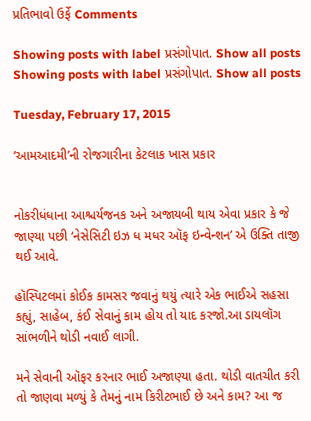પ્રતિભાવો ઉર્ફે Comments

Showing posts with label પ્રસંગોપાત. Show all posts
Showing posts with label પ્રસંગોપાત. Show all posts

Tuesday, February 17, 2015

‘આમઆદમી’ની રોજગારીના કેટલાક ખાસ પ્રકાર


નોકરીધંધાના આશ્ચર્યજનક અને અજાયબી થાય એવા પ્રકાર કે જે જાણ્યા પછી ‘નેસેસિટી ઇઝ ધ મધર ઑફ ઇન્વેન્શન’ એ ઉક્તિ તાજી થઈ આવે.

હૉસ્પિટલમાં કોઈક કામસર જવાનું થયું ત્યારે એક ભાઈએ સહસા કહ્યું, સાહેબ, કંઈ સેવાનું કામ હોય તો યાદ કરજો.આ ડાયલૉગ સાંભળીને થોડી નવાઈ લાગી.

મને સેવાની ઑફર કરનાર ભાઈ અજાણ્યા હતા. થોડી વાતચીત કરી તો જાણવા મળ્યું કે તેમનું નામ કિરીટભાઈ છે અને કામ? આ જ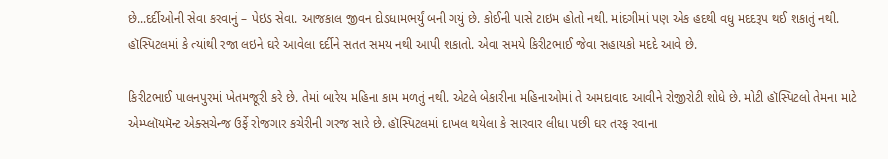છે...દર્દીઓની સેવા કરવાનું – પેઇડ સેવા. આજકાલ જીવન દોડધામભર્યું બની ગયું છે. કોઈની પાસે ટાઇમ હોતો નથી. માંદગીમાં પણ એક હદથી વધુ મદદરૂપ થઈ શકાતું નથી. હૉસ્પિટલમાં કે ત્યાંથી રજા લઇને ઘરે આવેલા દર્દીને સતત સમય નથી આપી શકાતો. એવા સમયે કિરીટભાઈ જેવા સહાયકો મદદે આવે છે.

કિરીટભાઈ પાલનપુરમાં ખેતમજૂરી કરે છે. તેમાં બારેય મહિના કામ મળતું નથી. એટલે બેકારીના મહિનાઓમાં તે અમદાવાદ આવીને રોજીરોટી શોધે છે. મોટી હૉસ્પિટલો તેમના માટે એમ્પ્લૉયમૅન્ટ એક્સચેન્જ ઉર્ફે રોજગાર કચેરીની ગરજ સારે છે. હૉસ્પિટલમાં દાખલ થયેલા કે સારવાર લીધા પછી ઘર તરફ રવાના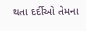થતા દર્દીઓ તેમના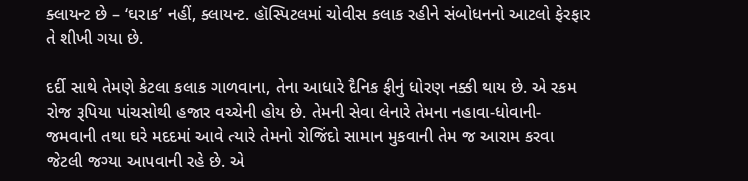ક્લાયન્ટ છે – ‘ઘરાક’ નહીં, ક્લાયન્ટ. હૉસ્પિટલમાં ચોવીસ કલાક રહીને સંબોધનનો આટલો ફેરફાર તે શીખી ગયા છે.

દર્દી સાથે તેમણે કેટલા કલાક ગાળવાના, તેના આધારે દૈનિક ફીનું ધોરણ નક્કી થાય છે. એ રકમ રોજ રૂપિયા પાંચસોથી હજાર વચ્ચેની હોય છે. તેમની સેવા લેનારે તેમના નહાવા-ધોવાની-જમવાની તથા ઘરે મદદમાં આવે ત્યારે તેમનો રોજિંદો સામાન મુકવાની તેમ જ આરામ કરવા જેટલી જગ્યા આપવાની રહે છે. એ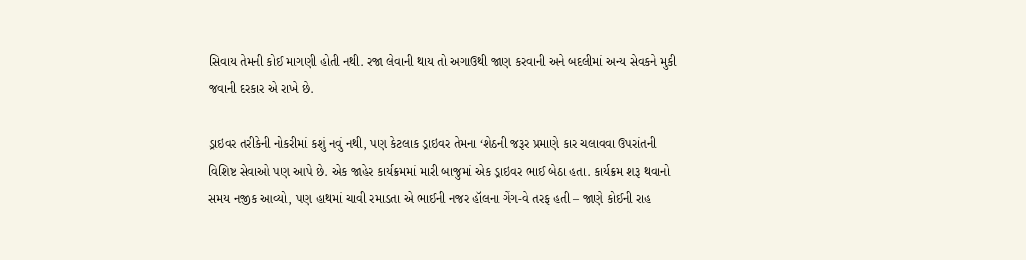સિવાય તેમની કોઈ માગણી હોતી નથી. રજા લેવાની થાય તો અગાઉથી જાણ કરવાની અને બદલીમાં અન્ય સેવકને મુકી જવાની દરકાર એ રાખે છે.

ડ્રાઇવર તરીકેની નોકરીમાં કશું નવું નથી, પણ કેટલાક ડ્રાઇવર તેમના ‘શેઠની જરૂર પ્રમાણે કાર ચલાવવા ઉપરાંતની વિશિષ્ટ સેવાઓ પણ આપે છે. એક જાહેર કાર્યક્રમમાં મારી બાજુમાં એક ડ્રાઇવર ભાઈ બેઠા હતા. કાર્યક્રમ શરૂ થવાનો સમય નજીક આવ્યો, પણ હાથમાં ચાવી રમાડતા એ ભાઈની નજર હૉલના ગેંગ-વે તરફ હતી – જાણે કોઈની રાહ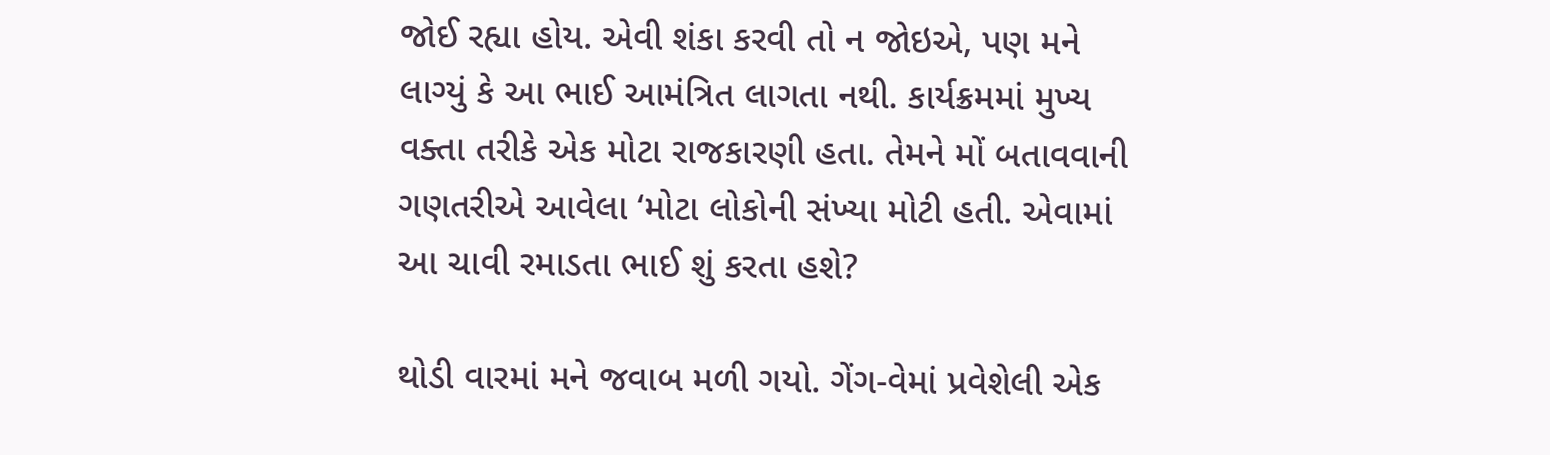જોઈ રહ્યા હોય. એવી શંકા કરવી તો ન જોઇએ, પણ મને લાગ્યું કે આ ભાઈ આમંત્રિત લાગતા નથી. કાર્યક્રમમાં મુખ્ય વક્તા તરીકે એક મોટા રાજકારણી હતા. તેમને મોં બતાવવાની ગણતરીએ આવેલા ‘મોટા લોકોની સંખ્યા મોટી હતી. એવામાં આ ચાવી રમાડતા ભાઈ શું કરતા હશે?

થોડી વારમાં મને જવાબ મળી ગયો. ગેંગ-વેમાં પ્રવેશેલી એક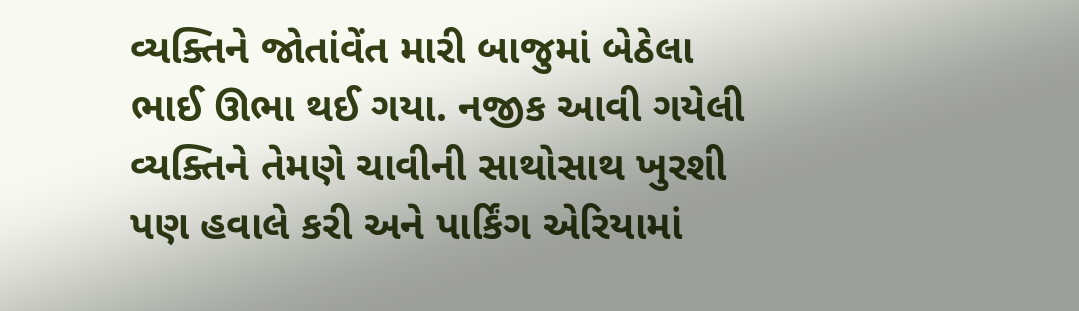વ્યક્તિને જોતાંવેંત મારી બાજુમાં બેઠેલા ભાઈ ઊભા થઈ ગયા. નજીક આવી ગયેલી વ્યક્તિને તેમણે ચાવીની સાથોસાથ ખુરશી પણ હવાલે કરી અને પાર્કિંગ એરિયામાં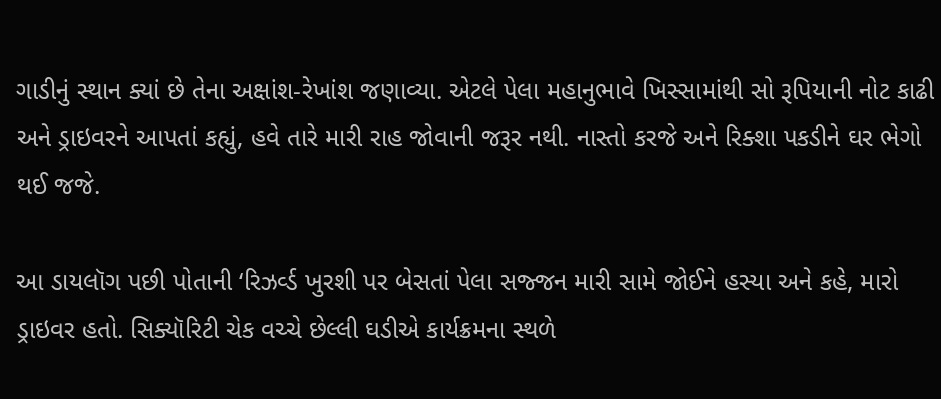ગાડીનું સ્થાન ક્યાં છે તેના અક્ષાંશ-રેખાંશ જણાવ્યા. એટલે પેલા મહાનુભાવે ખિસ્સામાંથી સો રૂપિયાની નોટ કાઢી અને ડ્રાઇવરને આપતાં કહ્યું, હવે તારે મારી રાહ જોવાની જરૂર નથી. નાસ્તો કરજે અને રિક્શા પકડીને ઘર ભેગો થઈ જજે.

આ ડાયલૉગ પછી પોતાની ‘રિઝર્વ્ડ ખુરશી પર બેસતાં પેલા સજ્જન મારી સામે જોઈને હસ્યા અને કહે, મારો ડ્રાઇવર હતો. સિક્યૉરિટી ચેક વચ્ચે છેલ્લી ઘડીએ કાર્યક્રમના સ્થળે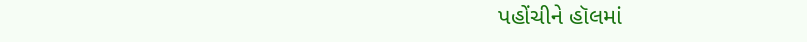પહોંચીને હૉલમાં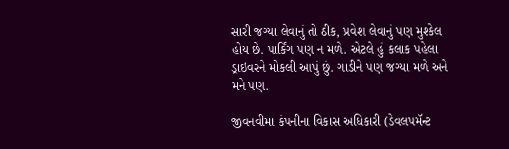સારી જગ્યા લેવાનું તો ઠીક, પ્રવેશ લેવાનું પણ મુશ્કેલ હોય છે. પાર્કિંગ પણ ન મળે. એટલે હું કલાક પહેલા ડ્રાઇવરને મોકલી આપું છું. ગાડીને પણ જગ્યા મળે અને મને પણ.

જીવનવીમા કંપનીના વિકાસ અધિકારી (ડેવલપમૅન્ટ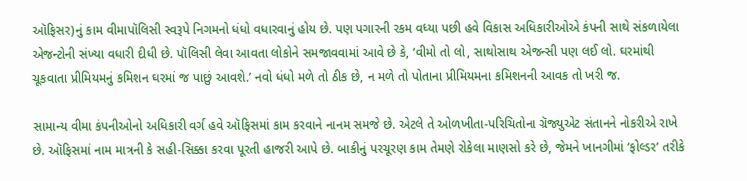ઑફિસર)નું કામ વીમાપૉલિસી સ્વરૂપે નિગમનો ધંધો વધારવાનું હોય છે. પણ પગારની રકમ વધ્યા પછી હવે વિકાસ અધિકારીઓએ કંપની સાથે સંકળાયેલા એજન્ટોની સંખ્યા વધારી દીધી છે. પૉલિસી લેવા આવતા લોકોને સમજાવવામાં આવે છે કે, ‘વીમો તો લો, સાથોસાથ એજન્સી પણ લઈ લો. ઘરમાંથી ચૂકવાતા પ્રીમિયમનું કમિશન ઘરમાં જ પાછું આવશે.’ નવો ધંધો મળે તો ઠીક છે, ન મળે તો પોતાના પ્રીમિયમના કમિશનની આવક તો ખરી જ.

સામાન્ય વીમા કંપનીઓનો અધિકારી વર્ગ હવે ઑફિસમાં કામ કરવાને નાનમ સમજે છે. એટલે તે ઓળખીતા-પરિચિતોના ગ્રૅજ્યુએટ સંતાનને નોકરીએ રાખે છે. ઑફિસમાં નામ માત્રની કે સહી-સિક્કા કરવા પૂરતી હાજરી આપે છે. બાકીનું પરચૂરણ કામ તેમણે રોકેલા માણસો કરે છે, જેમને ખાનગીમાં ‘ફોલ્ડર’ તરીકે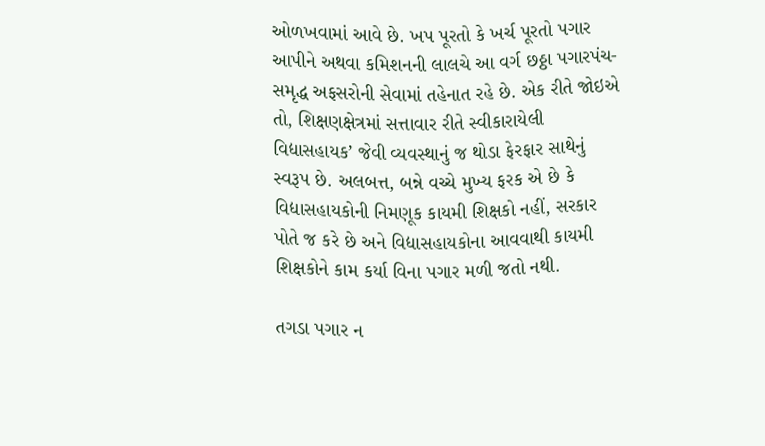ઓળખવામાં આવે છે. ખપ પૂરતો કે ખર્ચ પૂરતો પગાર આપીને અથવા કમિશનની લાલચે આ વર્ગ છઠ્ઠા પગારપંચ-સમૃદ્ધ અફસરોની સેવામાં તહેનાત રહે છે. એક રીતે જોઇએ તો, શિક્ષણક્ષેત્રમાં સત્તાવાર રીતે સ્વીકારાયેલી વિદ્યાસહાયક’ જેવી વ્યવસ્થાનું જ થોડા ફેરફાર સાથેનું સ્વરૂપ છે. અલબત્ત, બન્ને વચ્ચે મુખ્ય ફરક એ છે કે વિદ્યાસહાયકોની નિમણૂક કાયમી શિક્ષકો નહીં, સરકાર પોતે જ કરે છે અને વિદ્યાસહાયકોના આવવાથી કાયમી શિક્ષકોને કામ કર્યા વિના પગાર મળી જતો નથી.

તગડા પગાર ન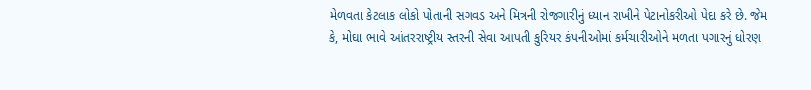મેળવતા કેટલાક લોકો પોતાની સગવડ અને મિત્રની રોજગારીનું ધ્યાન રાખીને પેટાનોકરીઓ પેદા કરે છે. જેમ કે, મોઘા ભાવે આંતરરાષ્ટ્રીય સ્તરની સેવા આપતી કુરિયર કંપનીઓમાં કર્મચારીઓને મળતા પગારનું ધોરણ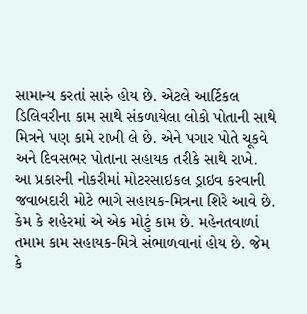સામાન્ય કરતાં સારું હોય છે. એટલે આર્ટિકલ ડિલિવરીના કામ સાથે સંકળાયેલા લોકો પોતાની સાથે મિત્રને પણ કામે રાખી લે છે. એને પગાર પોતે ચૂકવે અને દિવસભર પોતાના સહાયક તરીકે સાથે રાખે. આ પ્રકારની નોકરીમાં મોટરસાઇકલ ડ્રાઇવ કરવાની જવાબદારી મોટે ભાગે સહાયક-મિત્રના શિરે આવે છે. કેમ કે શહેરમાં એ એક મોટું કામ છે. મહેનતવાળાં તમામ કામ સહાયક-મિત્રે સંભાળવાનાં હોય છે. જેમ કે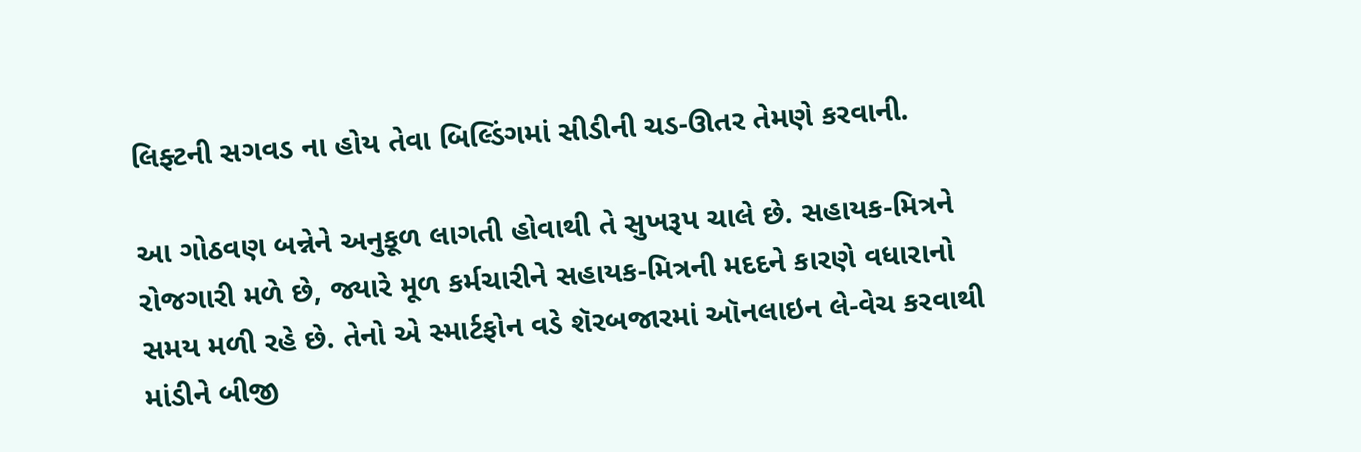લિફ્ટની સગવડ ના હોય તેવા બિલ્ડિંગમાં સીડીની ચડ-ઊતર તેમણે કરવાની.

આ ગોઠવણ બન્નેને અનુકૂળ લાગતી હોવાથી તે સુખરૂપ ચાલે છે. સહાયક-મિત્રને રોજગારી મળે છે, જ્યારે મૂળ કર્મચારીને સહાયક-મિત્રની મદદને કારણે વધારાનો સમય મળી રહે છે. તેનો એ સ્માર્ટફોન વડે શૅરબજારમાં ઑનલાઇન લે-વેચ કરવાથી માંડીને બીજી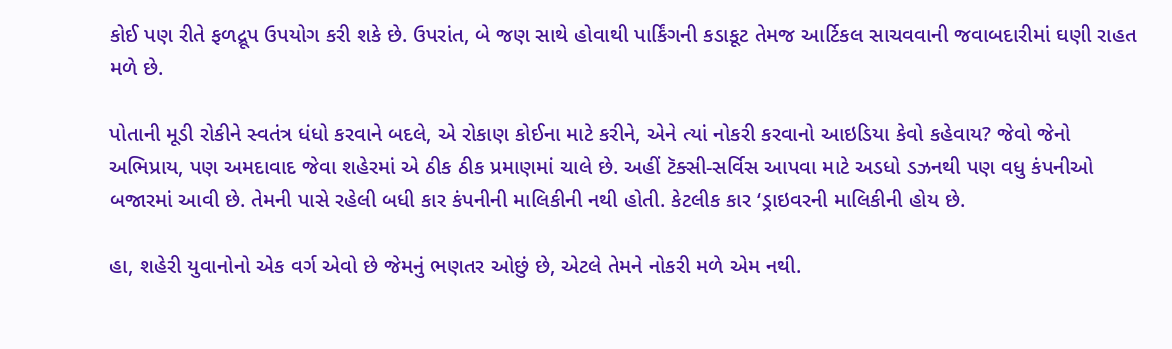કોઈ પણ રીતે ફળદ્રૂપ ઉપયોગ કરી શકે છે. ઉપરાંત, બે જણ સાથે હોવાથી પાર્કિંગની કડાકૂટ તેમજ આર્ટિકલ સાચવવાની જવાબદારીમાં ઘણી રાહત મળે છે.

પોતાની મૂડી રોકીને સ્વતંત્ર ધંધો કરવાને બદલે, એ રોકાણ કોઈના માટે કરીને, એને ત્યાં નોકરી કરવાનો આઇડિયા કેવો કહેવાય? જેવો જેનો અભિપ્રાય, પણ અમદાવાદ જેવા શહેરમાં એ ઠીક ઠીક પ્રમાણમાં ચાલે છે. અહીં ટૅક્સી-સર્વિસ આપવા માટે અડધો ડઝનથી પણ વધુ કંપનીઓ બજારમાં આવી છે. તેમની પાસે રહેલી બધી કાર કંપનીની માલિકીની નથી હોતી. કેટલીક કાર ‘ડ્રાઇવરની માલિકીની હોય છે.

હા, શહેરી યુવાનોનો એક વર્ગ એવો છે જેમનું ભણતર ઓછું છે, એટલે તેમને નોકરી મળે એમ નથી.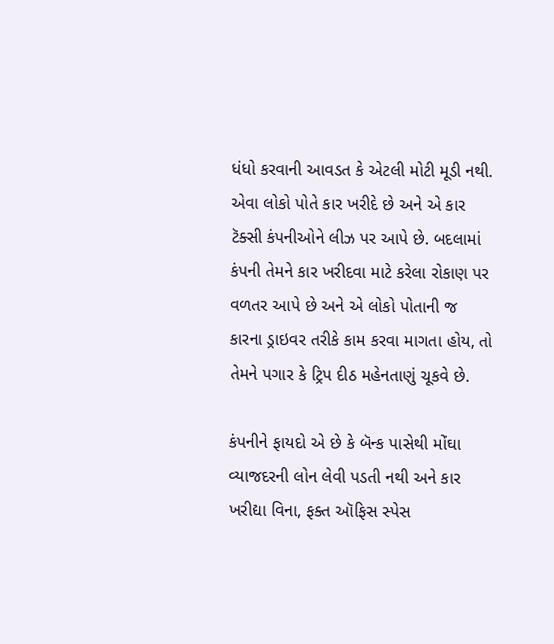ધંધો કરવાની આવડત કે એટલી મોટી મૂડી નથી. એવા લોકો પોતે કાર ખરીદે છે અને એ કાર ટૅક્સી કંપનીઓને લીઝ પર આપે છે. બદલામાં કંપની તેમને કાર ખરીદવા માટે કરેલા રોકાણ પર વળતર આપે છે અને એ લોકો પોતાની જ કારના ડ્રાઇવર તરીકે કામ કરવા માગતા હોય, તો તેમને પગાર કે ટ્રિપ દીઠ મહેનતાણું ચૂકવે છે.

કંપનીને ફાયદો એ છે કે બૅન્ક પાસેથી મોંઘા વ્યાજદરની લોન લેવી પડતી નથી અને કાર ખરીદ્યા વિના, ફક્ત ઑફિસ સ્પેસ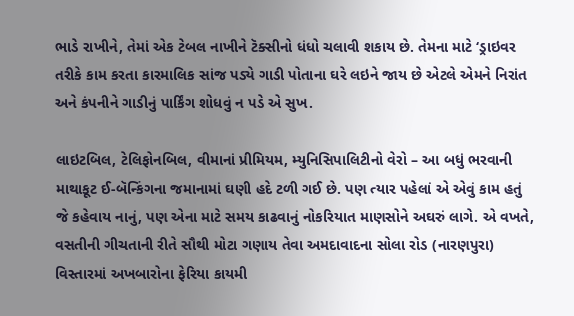ભાડે રાખીને, તેમાં એક ટેબલ નાખીને ટૅક્સીનો ધંધો ચલાવી શકાય છે. તેમના માટે ‘ડ્રાઇવર તરીકે કામ કરતા કારમાલિક સાંજ પડ્યે ગાડી પોતાના ઘરે લઇને જાય છે એટલે એમને નિરાંત અને કંપનીને ગાડીનું પાર્કિંગ શોધવું ન પડે એ સુખ.

લાઇટબિલ, ટેલિફોનબિલ, વીમાનાં પ્રીમિયમ, મ્યુનિસિપાલિટીનો વેરો – આ બધું ભરવાની માથાકૂટ ઈ-બૅન્કિંગના જમાનામાં ઘણી હદે ટળી ગઈ છે. પણ ત્યાર પહેલાં એ એવું કામ હતું જે કહેવાય નાનું, પણ એના માટે સમય કાઢવાનું નોકરિયાત માણસોને અઘરું લાગે. એ વખતે, વસતીની ગીચતાની રીતે સૌથી મોટા ગણાય તેવા અમદાવાદના સોલા રોડ (નારણપુરા) વિસ્તારમાં અખબારોના ફેરિયા કાયમી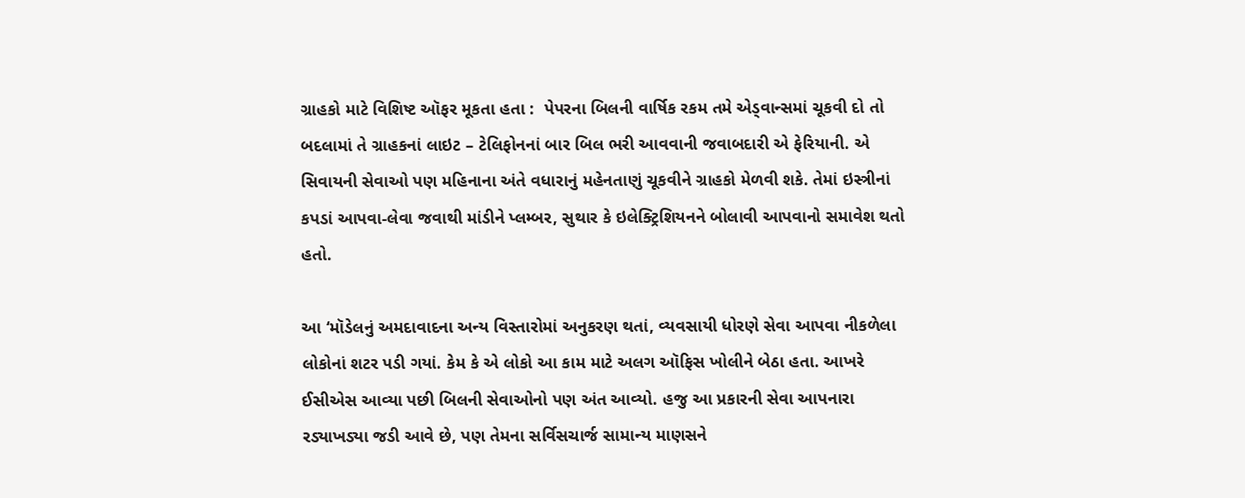ગ્રાહકો માટે વિશિષ્ટ ઑફર મૂકતા હતા :  પેપરના બિલની વાર્ષિક રકમ તમે એડ્વાન્સમાં ચૂકવી દો તો બદલામાં તે ગ્રાહકનાં લાઇટ – ટેલિફોનનાં બાર બિલ ભરી આવવાની જવાબદારી એ ફેરિયાની. એ સિવાયની સેવાઓ પણ મહિનાના અંતે વધારાનું મહેનતાણું ચૂકવીને ગ્રાહકો મેળવી શકે. તેમાં ઇસ્ત્રીનાં કપડાં આપવા-લેવા જવાથી માંડીને પ્લમ્બર, સુથાર કે ઇલેક્ટ્રિશિયનને બોલાવી આપવાનો સમાવેશ થતો હતો.

આ ‘મૉડેલનું અમદાવાદના અન્ય વિસ્તારોમાં અનુકરણ થતાં, વ્યવસાયી ધોરણે સેવા આપવા નીકળેલા લોકોનાં શટર પડી ગયાં. કેમ કે એ લોકો આ કામ માટે અલગ ઑફિસ ખોલીને બેઠા હતા. આખરે ઈસીએસ આવ્યા પછી બિલની સેવાઓનો પણ અંત આવ્યો. હજુ આ પ્રકારની સેવા આપનારા રડ્યાખડ્યા જડી આવે છે, પણ તેમના સર્વિસચાર્જ સામાન્ય માણસને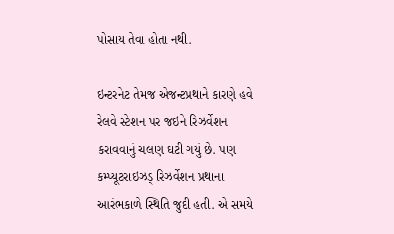પોસાય તેવા હોતા નથી.

ઇન્ટરનેટ તેમજ એજન્ટપ્રથાને કારણે હવે રેલવે સ્ટેશન પર જઇને રિઝર્વેશન કરાવવાનું ચલણ ઘટી ગયું છે. પણ કમ્પ્યૂટરાઇઝડ્ રિઝર્વેશન પ્રથાના આરંભકાળે સ્થિતિ જુદી હતી. એ સમયે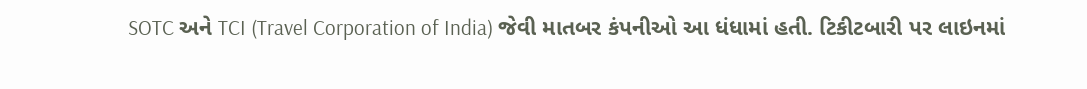SOTC અને TCI (Travel Corporation of India) જેવી માતબર કંપનીઓ આ ધંધામાં હતી. ટિકીટબારી પર લાઇનમાં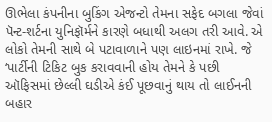ઊભેલા કંપનીના બુકિંગ એજન્ટો તેમના સફેદ બગલા જેવાં પૅન્ટ-શર્ટના યુનિફૉર્મને કારણે બધાથી અલગ તરી આવે. એ લોકો તેમની સાથે બે પટાવાળાને પણ લાઇનમાં રાખે. જે ‘પાર્ટીની ટિકિટ બુક કરાવવાની હોય તેમને કે પછી ઑફિસમાં છેલ્લી ઘડીએ કંઈ પૂછવાનું થાય તો લાઈનની બહાર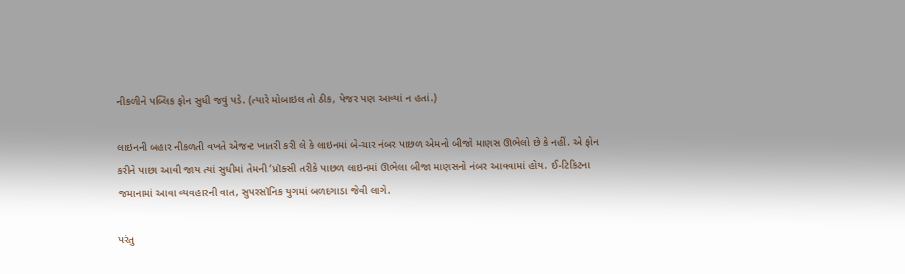નીકળીને પબ્લિક ફોન સુધી જવું પડે. (ત્યારે મોબાઇલ તો ઠીક, પેજર પણ આવ્યાં ન હતાં.)

લાઇનની બહાર નીકળતી વખતે એજન્ટ ખાતરી કરી લે કે લાઇનમાં બે-ચાર નંબર પાછળ એમનો બીજો માણસ ઊભેલો છે કે નહીં. એ ફોન કરીને પાછા આવી જાય ત્યાં સુધીમાં તેમની ‘પ્રૉક્સી તરીકે પાછળ લાઇનમાં ઊભેલા બીજા માણસનો નંબર આવવામાં હોય. ઈ-ટિકિટના જમાનામાં આવા વ્યવહારની વાત, સુપરસૉનિક યુગમાં બળદગાડા જેવી લાગે.

પરંતુ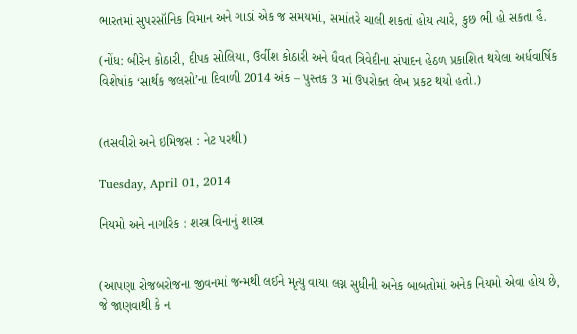ભારતમાં સુપરસૉનિક વિમાન અને ગાડાં એક જ સમયમાં, સમાંતરે ચાલી શકતાં હોય ત્યારે, કુછ ભી હો સકતા હૈ.

(નોંધ: બીરેન કોઠારી, દીપક સોલિયા, ઉર્વીશ કોઠારી અને ધૈવત ત્રિવેદીના સંપાદન હેઠળ પ્રકાશિત થયેલા અર્ધવાર્ષિક વિશેષાંક ‘સાર્થક જલસો’ના દિવાળી 2014 અંક – પુસ્તક 3 માં ઉપરોક્ત લેખ પ્રકટ થયો હતો.)


(તસવીરો અને ઇમિજસ : નેટ પરથી)

Tuesday, April 01, 2014

નિયમો અને નાગરિક : શસ્ત્ર વિનાનું શાસ્ત્ર


(આપણા રોજબરોજના જીવનમાં જન્મથી લઈને મૃત્યુ વાયા લગ્ન સુધીની અનેક બાબતોમાં અનેક નિયમો એવા હોય છે, જે જાણવાથી કે ન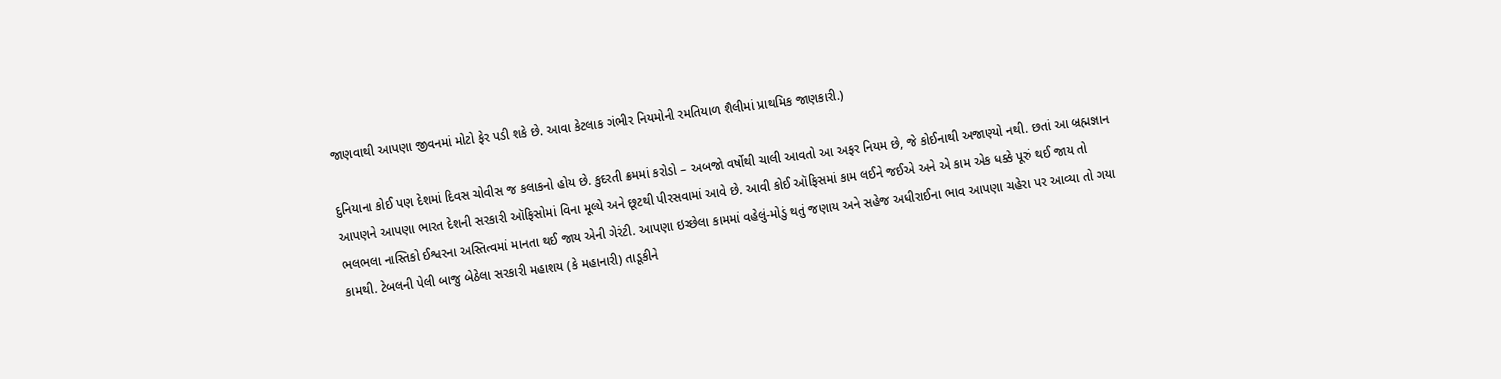જાણવાથી આપણા જીવનમાં મોટો ફેર પડી શકે છે. આવા કેટલાક ગંભીર નિયમોની રમતિયાળ શૈલીમાં પ્રાથમિક જાણકારી.)

દુનિયાના કોઈ પણ દેશમાં દિવસ ચોવીસ જ કલાકનો હોય છે. કુદરતી ક્રમમાં કરોડો – અબજો વર્ષોથી ચાલી આવતો આ અફર નિયમ છે, જે કોઈનાથી અજાણ્યો નથી. છતાં આ બ્રહ્મજ્ઞાન આપણને આપણા ભારત દેશની સરકારી ઑફિસોમાં વિના મૂલ્યે અને છૂટથી પીરસવામાં આવે છે. આવી કોઈ ઑફિસમાં કામ લઈને જઈએ અને એ કામ એક ધક્કે પૂરું થઈ જાય તો ભલભલા નાસ્તિકો ઈશ્વરના અસ્તિત્વમાં માનતા થઈ જાય એની ગેરંટી. આપણા ઇચ્છેલા કામમાં વહેલું-મોડું થતું જણાય અને સહેજ અધીરાઈના ભાવ આપણા ચહેરા પર આવ્યા તો ગયા કામથી. ટેબલની પેલી બાજુ બેઠેલા સરકારી મહાશય (કે મહાનારી) તાડૂકીને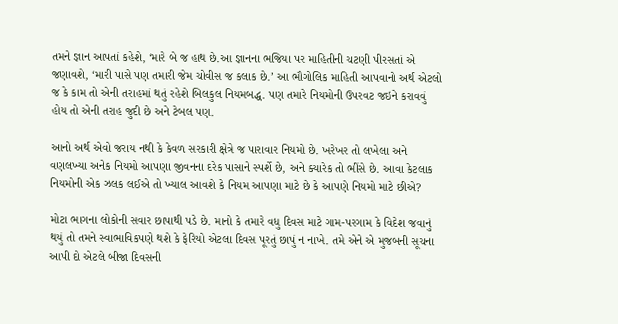તમને જ્ઞાન આપતાં કહેશે, ‘મારે બે જ હાથ છે.આ જ્ઞાનના ભજિયા પર માહિતીની ચટણી પીરસતાં એ જણાવશે, ‘મારી પાસે પણ તમારી જેમ ચોવીસ જ કલાક છે.’ આ ભૌગોલિક માહિતી આપવાનો અર્થ એટલો જ કે કામ તો એની તરાહમાં થતું રહેશે બિલકુલ નિયમબદ્ધ. પણ તમારે નિયમોની ઉપરવટ જઇને કરાવવું હોય તો એની તરાહ જુદી છે અને ટેબલ પણ.

આનો અર્થ એવો જરાય નથી કે કેવળ સરકારી ક્ષેત્રે જ પારાવાર નિયમો છે. ખરેખર તો લખેલા અને વણલખ્યા અનેક નિયમો આપણા જીવનના દરેક પાસાને સ્પર્શે છે, અને ક્યારેક તો ભીંસે છે. આવા કેટલાક નિયમોની એક ઝલક લઈએ તો ખ્યાલ આવશે કે નિયમ આપણા માટે છે કે આપણે નિયમો માટે છીએ?

મોટા ભાગના લોકોની સવાર છાપાથી પડે છે. માનો કે તમારે વધુ દિવસ માટે ગામ-પરગામ કે વિદેશ જવાનું થયું તો તમને સ્વાભાવિકપણે થશે કે ફેરિયો એટલા દિવસ પૂરતું છાપું ન નાખે. તમે એને એ મુજબની સૂચના આપી દો એટલે બીજા દિવસની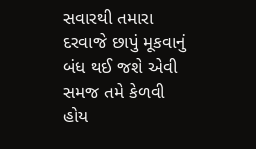સવારથી તમારા દરવાજે છાપું મૂકવાનું બંધ થઈ જશે એવી સમજ તમે કેળવી હોય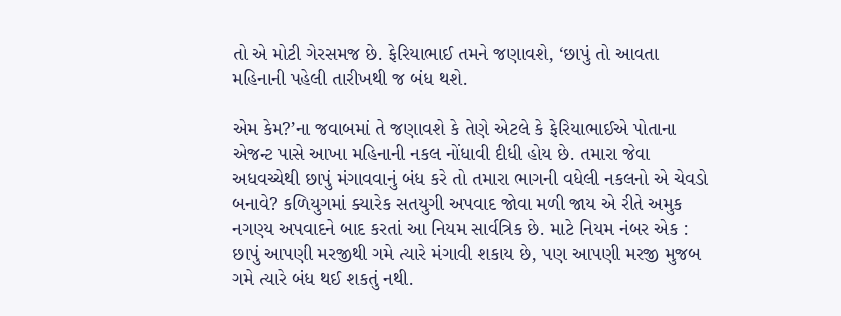તો એ મોટી ગેરસમજ છે. ફેરિયાભાઈ તમને જણાવશે, ‘છાપું તો આવતા મહિનાની પહેલી તારીખથી જ બંધ થશે.

એમ કેમ?’ના જવાબમાં તે જણાવશે કે તેણે એટલે કે ફેરિયાભાઈએ પોતાના એજન્ટ પાસે આખા મહિનાની નકલ નોંધાવી દીધી હોય છે. તમારા જેવા અધવચ્ચેથી છાપું મંગાવવાનું બંધ કરે તો તમારા ભાગની વધેલી નકલનો એ ચેવડો બનાવે? કળિયુગમાં ક્યારેક સતયુગી અપવાદ જોવા મળી જાય એ રીતે અમુક નગણ્ય અપવાદને બાદ કરતાં આ નિયમ સાર્વત્રિક છે. માટે નિયમ નંબર એક : છાપું આપણી મરજીથી ગમે ત્યારે મંગાવી શકાય છે, પણ આપણી મરજી મુજબ ગમે ત્યારે બંધ થઈ શકતું નથી.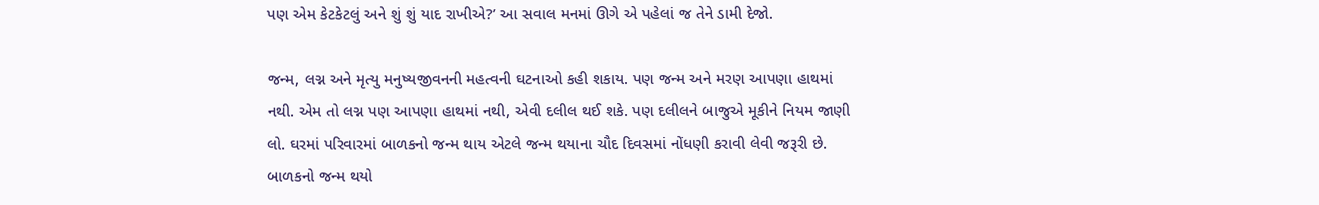પણ એમ કેટકેટલું અને શું શું યાદ રાખીએ?’ આ સવાલ મનમાં ઊગે એ પહેલાં જ તેને ડામી દેજો.

જન્મ, લગ્ન અને મૃત્યુ મનુષ્યજીવનની મહત્વની ઘટનાઓ કહી શકાય. પણ જન્મ અને મરણ આપણા હાથમાં નથી. એમ તો લગ્ન પણ આપણા હાથમાં નથી, એવી દલીલ થઈ શકે. પણ દલીલને બાજુએ મૂકીને નિયમ જાણી લો. ઘરમાં પરિવારમાં બાળકનો જન્મ થાય એટલે જન્મ થયાના ચૌદ દિવસમાં નોંધણી કરાવી લેવી જરૂરી છે. બાળકનો જન્મ થયો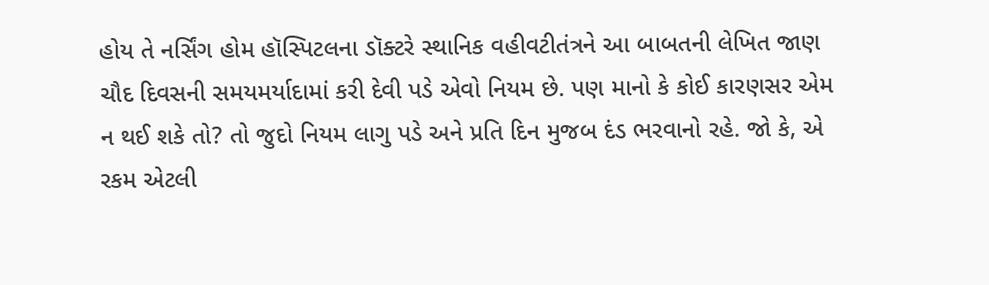હોય તે નર્સિંગ હોમ હૉસ્પિટલના ડૉક્ટરે સ્થાનિક વહીવટીતંત્રને આ બાબતની લેખિત જાણ ચૌદ દિવસની સમયમર્યાદામાં કરી દેવી પડે એવો નિયમ છે. પણ માનો કે કોઈ કારણસર એમ ન થઈ શકે તો? તો જુદો નિયમ લાગુ પડે અને પ્રતિ દિન મુજબ દંડ ભરવાનો રહે. જો કે, એ રકમ એટલી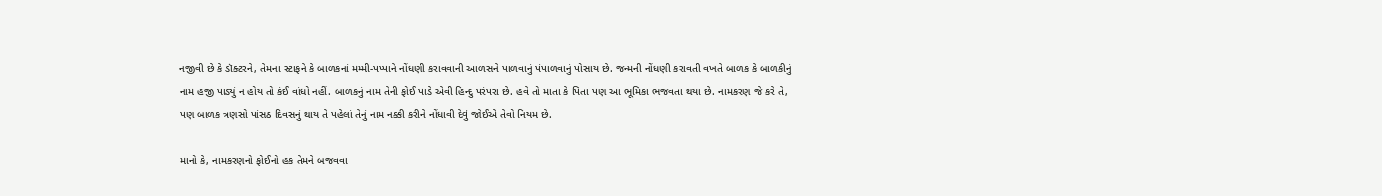નજીવી છે કે ડૉક્ટરને, તેમના સ્ટાફને કે બાળકનાં મમ્મી-પપ્પાને નોંધણી કરાવવાની આળસને પાળવાનું પંપાળવાનું પોસાય છે. જન્મની નોંધણી કરાવતી વખતે બાળક કે બાળકીનું નામ હજી પાડ્યું ન હોય તો કંઈ વાંધો નહીં. બાળકનું નામ તેની ફોઈ પાડે એવી હિન્દુ પરંપરા છે. હવે તો માતા કે પિતા પણ આ ભૂમિકા ભજવતા થયા છે. નામકરણ જે કરે તે, પણ બાળક ત્રણસો પાંસઠ દિવસનું થાય તે પહેલાં તેનું નામ નક્કી કરીને નોંધાવી દેવું જોઈએ તેવો નિયમ છે.

માનો કે, નામકરણનો ફોઈનો હક તેમને બજવવા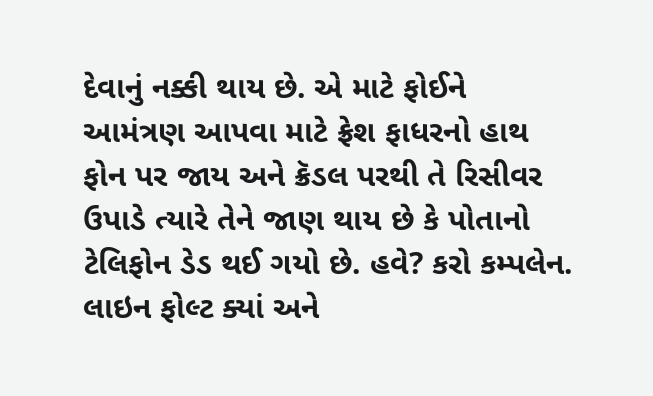દેવાનું નક્કી થાય છે. એ માટે ફોઈને આમંત્રણ આપવા માટે ફ્રેશ ફાધરનો હાથ ફોન પર જાય અને ક્રૅડલ પરથી તે રિસીવર ઉપાડે ત્યારે તેને જાણ થાય છે કે પોતાનો ટેલિફોન ડેડ થઈ ગયો છે. હવે? કરો કમ્પલેન. લાઇન ફોલ્ટ ક્યાં અને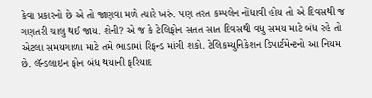કેવા પ્રકારનો છે એ તો જાણવા મળે ત્યારે ખરું. પણ તરત કમ્પલેન નોંધાવી હોય તો એ દિવસથી જ ગણતરી ચાલુ થઈ જાય. શેની? એ જ કે ટેલિફોન સતત સાત દિવસથી વધુ સમય માટે બંધ રહે તો એટલા સમયગાળા માટે તમે ભાડામાં રિફન્ડ માંગી શકો. ટેલિકમ્યુનિકેશન ડિપાર્ટમેન્ટનો આ નિયમ છે. લૅન્ડલાઇન ફોન બંધ થયાની ફરિયાદ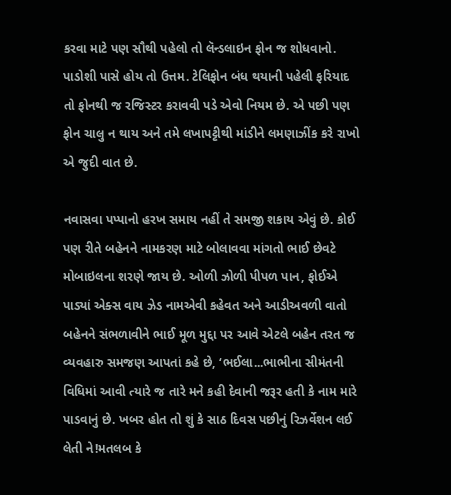કરવા માટે પણ સૌથી પહેલો તો લૅન્ડલાઇન ફોન જ શોધવાનો. પાડોશી પાસે હોય તો ઉત્તમ. ટેલિફોન બંધ થયાની પહેલી ફરિયાદ તો ફોનથી જ રજિસ્ટર કરાવવી પડે એવો નિયમ છે. એ પછી પણ ફોન ચાલુ ન થાય અને તમે લખાપટ્ટીથી માંડીને લમણાઝીંક કરે રાખો એ જુદી વાત છે.

નવાસવા પપ્પાનો હરખ સમાય નહીં તે સમજી શકાય એવું છે. કોઈ પણ રીતે બહેનને નામકરણ માટે બોલાવવા માંગતો ભાઈ છેવટે મોબાઇલના શરણે જાય છે. ઓળી ઝોળી પીપળ પાન, ફોઈએ પાડ્યાં એક્સ વાય ઝેડ નામએવી કહેવત અને આડીઅવળી વાતો બહેનને સંભળાવીને ભાઈ મૂળ મુદ્દા પર આવે એટલે બહેન તરત જ વ્યવહારુ સમજણ આપતાં કહે છે, ‘ભઈલા...ભાભીના સીમંતની વિધિમાં આવી ત્યારે જ તારે મને કહી દેવાની જરૂર હતી કે નામ મારે પાડવાનું છે. ખબર હોત તો શું કે સાઠ દિવસ પછીનું રિઝર્વેશન લઈ લેતી ને!મતલબ કે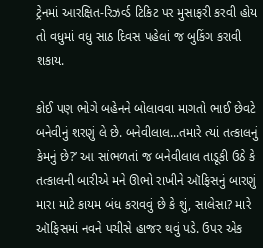ટ્રેનમાં આરક્ષિત-રિઝર્વ્ડ ટિકિટ પર મુસાફરી કરવી હોય તો વધુમાં વધુ સાઠ દિવસ પહેલાં જ બુકિંગ કરાવી શકાય.

કોઈ પણ ભોગે બહેનને બોલાવવા માગતો ભાઈ છેવટે બનેવીનું શરણું લે છે. બનેવીલાલ...તમારે ત્યાં તત્કાલનું કેમનું છે?’ આ સાંભળતાં જ બનેવીલાલ તાડૂકી ઉઠે કે તત્કાલની બારીએ મને ઊભો રાખીને ઑફિસનું બારણું મારા માટે કાયમ બંધ કરાવવું છે કે શું, સાલેસા? મારે ઑફિસમાં નવને પચીસે હાજર થવું પડે. ઉપર એક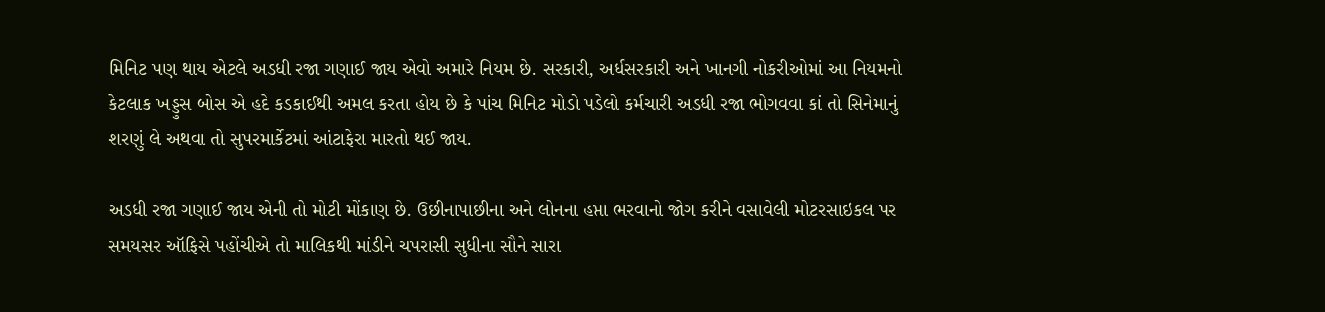મિનિટ પણ થાય એટલે અડધી રજા ગણાઈ જાય એવો અમારે નિયમ છે. સરકારી, અર્ધસરકારી અને ખાનગી નોકરીઓમાં આ નિયમનો કેટલાક ખડ્ડુસ બોસ એ હદે કડકાઈથી અમલ કરતા હોય છે કે પાંચ મિનિટ મોડો પડેલો કર્મચારી અડધી રજા ભોગવવા કાં તો સિનેમાનું શરણું લે અથવા તો સુપરમાર્કેટમાં આંટાફેરા મારતો થઈ જાય.

અડધી રજા ગણાઈ જાય એની તો મોટી મોંકાણ છે. ઉછીનાપાછીના અને લોનના હપ્તા ભરવાનો જોગ કરીને વસાવેલી મોટરસાઇકલ પર સમયસર ઑફિસે પહોંચીએ તો માલિકથી માંડીને ચપરાસી સુધીના સૌને સારા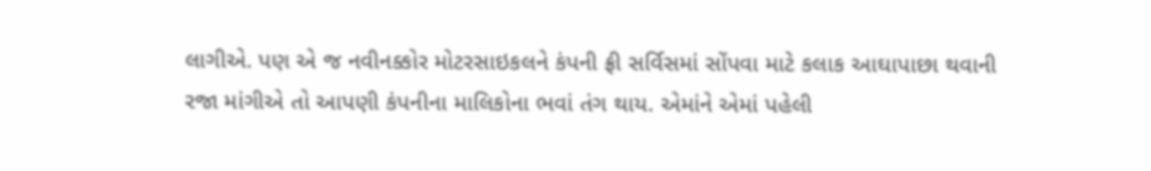લાગીએ. પણ એ જ નવીનક્કોર મોટરસાઇકલને કંપની ફ્રી સર્વિસમાં સોંપવા માટે કલાક આઘાપાછા થવાની રજા માંગીએ તો આપણી કંપનીના માલિકોના ભવાં તંગ થાય. એમાંને એમાં પહેલી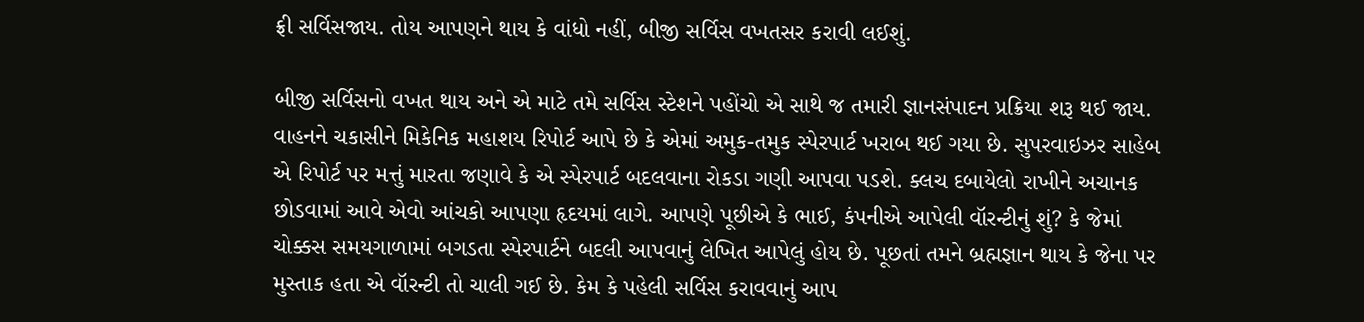ફ્રી સર્વિસજાય. તોય આપણને થાય કે વાંધો નહીં, બીજી સર્વિસ વખતસર કરાવી લઈશું.

બીજી સર્વિસનો વખત થાય અને એ માટે તમે સર્વિસ સ્ટેશને પહોંચો એ સાથે જ તમારી જ્ઞાનસંપાદન પ્રક્રિયા શરૂ થઈ જાય. વાહનને ચકાસીને મિકેનિક મહાશય રિપોર્ટ આપે છે કે એમાં અમુક-તમુક સ્પેરપાર્ટ ખરાબ થઈ ગયા છે. સુપરવાઇઝર સાહેબ એ રિપોર્ટ પર મત્તું મારતા જણાવે કે એ સ્પેરપાર્ટ બદલવાના રોકડા ગણી આપવા પડશે. ક્લચ દબાયેલો રાખીને અચાનક છોડવામાં આવે એવો આંચકો આપણા હૃદયમાં લાગે. આપણે પૂછીએ કે ભાઈ, કંપનીએ આપેલી વૉરન્ટીનું શું? કે જેમાં ચોક્કસ સમયગાળામાં બગડતા સ્પેરપાર્ટને બદલી આપવાનું લેખિત આપેલું હોય છે. પૂછતાં તમને બ્રહ્મજ્ઞાન થાય કે જેના પર મુસ્તાક હતા એ વૉરન્ટી તો ચાલી ગઈ છે. કેમ કે પહેલી સર્વિસ કરાવવાનું આપ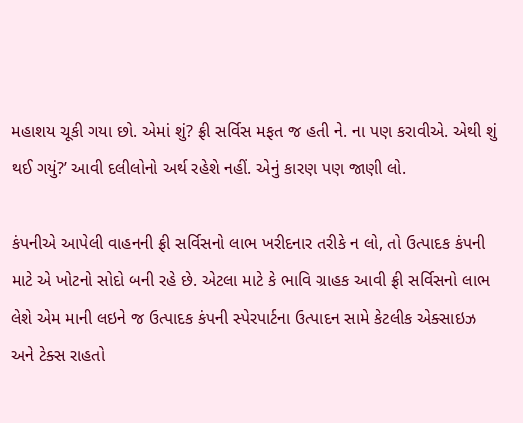મહાશય ચૂકી ગયા છો. એમાં શું? ફ્રી સર્વિસ મફત જ હતી ને. ના પણ કરાવીએ. એથી શું થઈ ગયું?’ આવી દલીલોનો અર્થ રહેશે નહીં. એનું કારણ પણ જાણી લો.

કંપનીએ આપેલી વાહનની ફ્રી સર્વિસનો લાભ ખરીદનાર તરીકે ન લો, તો ઉત્પાદક કંપની માટે એ ખોટનો સોદો બની રહે છે. એટલા માટે કે ભાવિ ગ્રાહક આવી ફ્રી સર્વિસનો લાભ લેશે એમ માની લઇને જ ઉત્પાદક કંપની સ્પેરપાર્ટના ઉત્પાદન સામે કેટલીક એક્સાઇઝ અને ટેક્સ રાહતો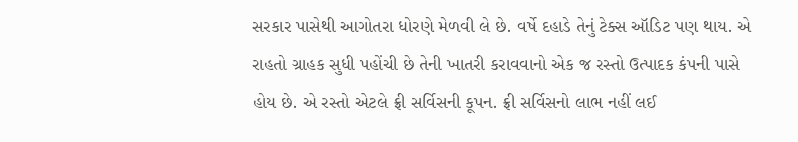સરકાર પાસેથી આગોતરા ધોરણે મેળવી લે છે. વર્ષે દહાડે તેનું ટેક્સ ઑડિટ પણ થાય. એ રાહતો ગ્રાહક સુધી પહોંચી છે તેની ખાતરી કરાવવાનો એક જ રસ્તો ઉત્પાદક કંપની પાસે હોય છે. એ રસ્તો એટલે ફ્રી સર્વિસની કૂપન. ફ્રી સર્વિસનો લાભ નહીં લઈ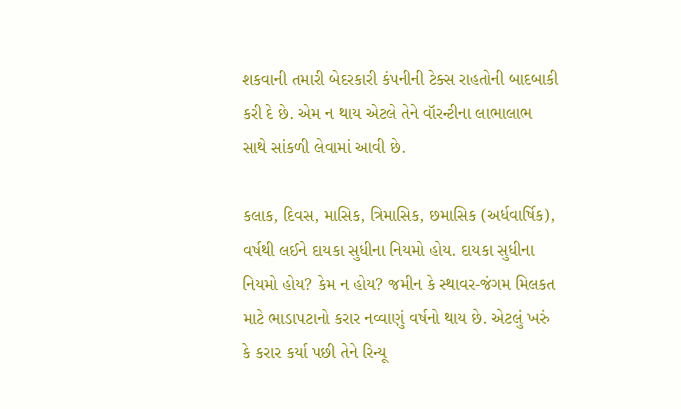શકવાની તમારી બેદરકારી કંપનીની ટેક્સ રાહતોની બાદબાકી કરી દે છે. એમ ન થાય એટલે તેને વૉરન્ટીના લાભાલાભ સાથે સાંકળી લેવામાં આવી છે.

કલાક, દિવસ, માસિક, ત્રિમાસિક, છમાસિક (અર્ધવાર્ષિક), વર્ષથી લઈને દાયકા સુધીના નિયમો હોય. દાયકા સુધીના નિયમો હોય? કેમ ન હોય? જમીન કે સ્થાવર-જંગમ મિલકત માટે ભાડાપટાનો કરાર નવ્વાણું વર્ષનો થાય છે. એટલું ખરું કે કરાર કર્યા પછી તેને રિન્યૂ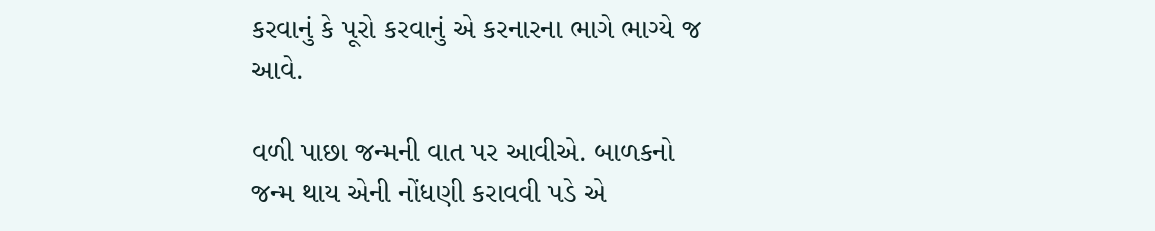કરવાનું કે પૂરો કરવાનું એ કરનારના ભાગે ભાગ્યે જ આવે.

વળી પાછા જન્મની વાત પર આવીએ. બાળકનો જન્મ થાય એની નોંધણી કરાવવી પડે એ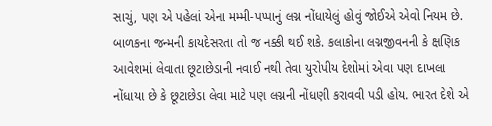સાચું, પણ એ પહેલાં એના મમ્મી-પપ્પાનું લગ્ન નોંધાયેલું હોવું જોઈએ એવો નિયમ છે. બાળકના જન્મની કાયદેસરતા તો જ નક્કી થઈ શકે. કલાકોના લગ્નજીવનની કે ક્ષણિક આવેશમાં લેવાતા છૂટાછેડાની નવાઈ નથી તેવા યુરોપીય દેશોમાં એવા પણ દાખલા નોંધાયા છે કે છૂટાછેડા લેવા માટે પણ લગ્નની નોંધણી કરાવવી પડી હોય. ભારત દેશે એ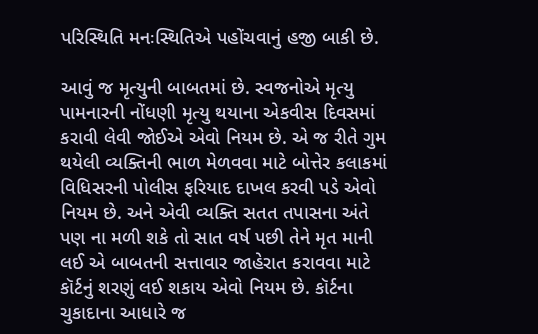પરિસ્થિતિ મનઃસ્થિતિએ પહોંચવાનું હજી બાકી છે.

આવું જ મૃત્યુની બાબતમાં છે. સ્વજનોએ મૃત્યુ પામનારની નોંધણી મૃત્યુ થયાના એકવીસ દિવસમાં કરાવી લેવી જોઈએ એવો નિયમ છે. એ જ રીતે ગુમ થયેલી વ્યક્તિની ભાળ મેળવવા માટે બોત્તેર કલાકમાં વિધિસરની પોલીસ ફરિયાદ દાખલ કરવી પડે એવો નિયમ છે. અને એવી વ્યક્તિ સતત તપાસના અંતે પણ ના મળી શકે તો સાત વર્ષ પછી તેને મૃત માની લઈ એ બાબતની સત્તાવાર જાહેરાત કરાવવા માટે કૉર્ટનું શરણું લઈ શકાય એવો નિયમ છે. કૉર્ટના ચુકાદાના આધારે જ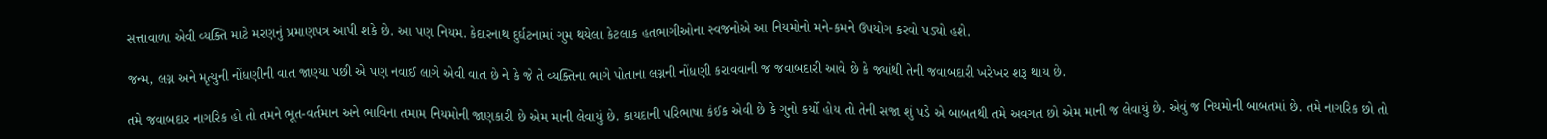સત્તાવાળા એવી વ્યક્તિ માટે મરણનું પ્રમાણપત્ર આપી શકે છે. આ પણ નિયમ. કેદારનાથ દુર્ઘટનામાં ગુમ થયેલા કેટલાક હતભાગીઓના સ્વજનોએ આ નિયમોનો મને-કમને ઉપયોગ કરવો પડ્યો હશે.

જન્મ, લગ્ન અને મૃત્યુની નોંધણીની વાત જાણ્યા પછી એ પણ નવાઈ લાગે એવી વાત છે ને કે જે તે વ્યક્તિના ભાગે પોતાના લગ્નની નોંધણી કરાવવાની જ જવાબદારી આવે છે કે જ્યાંથી તેની જવાબદારી ખરેખર શરૂ થાય છે.

તમે જવાબદાર નાગરિક હો તો તમને ભૂત-વર્તમાન અને ભાવિના તમામ નિયમોની જાણકારી છે એમ માની લેવાયું છે. કાયદાની પરિભાષા કંઈક એવી છે કે ગુનો કર્યો હોય તો તેની સજા શું પડે એ બાબતથી તમે અવગત છો એમ માની જ લેવાયું છે. એવું જ નિયમોની બાબતમાં છે. તમે નાગરિક છો તો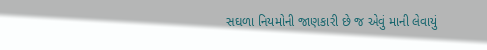સઘળા નિયમોની જાણકારી છે જ એવું માની લેવાયું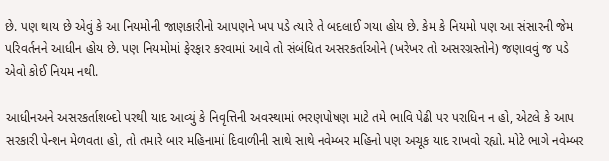છે. પણ થાય છે એવું કે આ નિયમોની જાણકારીનો આપણને ખપ પડે ત્યારે તે બદલાઈ ગયા હોય છે. કેમ કે નિયમો પણ આ સંસારની જેમ પરિવર્તનને આધીન હોય છે. પણ નિયમોમાં ફેરફાર કરવામાં આવે તો સંબંધિત અસરકર્તાઓને (ખરેખર તો અસરગ્રસ્તોને) જણાવવું જ પડે એવો કોઈ નિયમ નથી.

આધીનઅને અસરકર્તાશબ્દો પરથી યાદ આવ્યું કે નિવૃત્તિની અવસ્થામાં ભરણપોષણ માટે તમે ભાવિ પેઢી પર પરાધિન ન હો, એટલે કે આપ સરકારી પેન્શન મેળવતા હો, તો તમારે બાર મહિનામાં દિવાળીની સાથે સાથે નવેમ્બર મહિનો પણ અચૂક યાદ રાખવો રહ્યો. મોટે ભાગે નવેમ્બર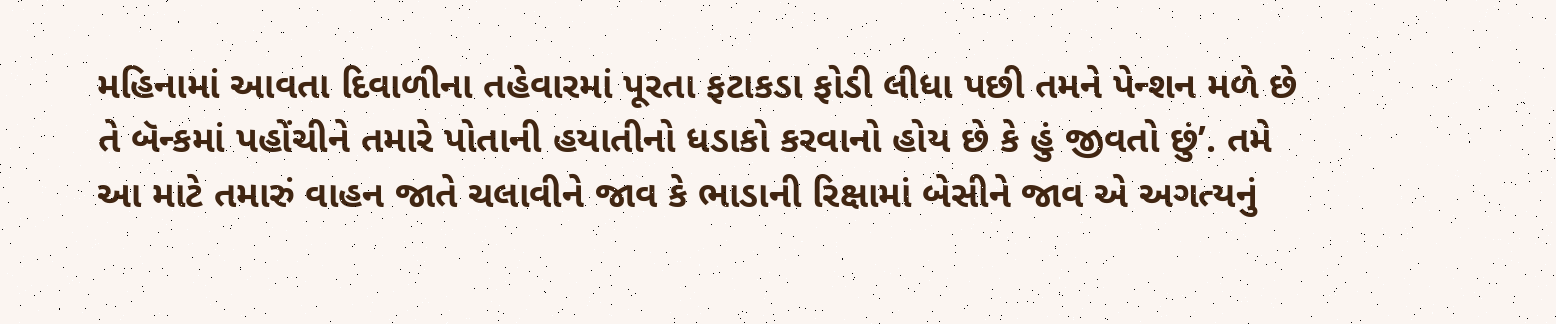મહિનામાં આવતા દિવાળીના તહેવારમાં પૂરતા ફટાકડા ફોડી લીધા પછી તમને પેન્શન મળે છે તે બૅન્કમાં પહોંચીને તમારે પોતાની હયાતીનો ધડાકો કરવાનો હોય છે કે હું જીવતો છું’. તમે આ માટે તમારું વાહન જાતે ચલાવીને જાવ કે ભાડાની રિક્ષામાં બેસીને જાવ એ અગત્યનું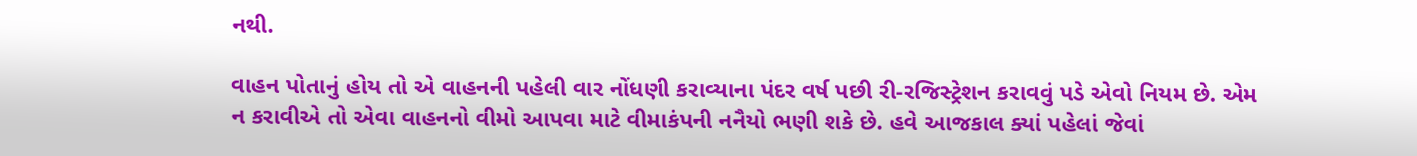નથી.

વાહન પોતાનું હોય તો એ વાહનની પહેલી વાર નોંધણી કરાવ્યાના પંદર વર્ષ પછી રી-રજિસ્ટ્રેશન કરાવવું પડે એવો નિયમ છે. એમ ન કરાવીએ તો એવા વાહનનો વીમો આપવા માટે વીમાકંપની નનૈયો ભણી શકે છે. હવે આજકાલ ક્યાં પહેલાં જેવાં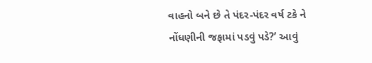વાહનો બને છે તે પંદર-પંદર વર્ષ ટકે ને નોંધણીની જફામાં પડવું પડે?’ આવું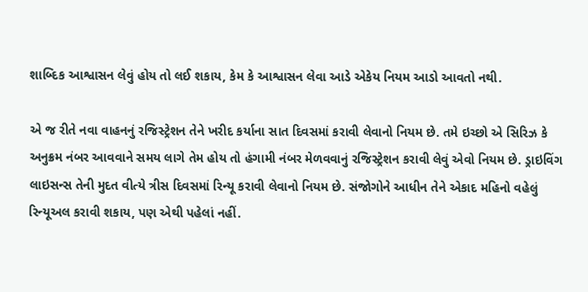શાબ્દિક આશ્વાસન લેવું હોય તો લઈ શકાય, કેમ કે આશ્વાસન લેવા આડે એકેય નિયમ આડો આવતો નથી.

એ જ રીતે નવા વાહનનું રજિસ્ટ્રેશન તેને ખરીદ કર્યાના સાત દિવસમાં કરાવી લેવાનો નિયમ છે. તમે ઇચ્છો એ સિરિઝ કે અનુક્રમ નંબર આવવાને સમય લાગે તેમ હોય તો હંગામી નંબર મેળવવાનું રજિસ્ટ્રેશન કરાવી લેવું એવો નિયમ છે. ડ્રાઇવિંગ લાઇસન્સ તેની મુદત વીત્યે ત્રીસ દિવસમાં રિન્યૂ કરાવી લેવાનો નિયમ છે. સંજોગોને આધીન તેને એકાદ મહિનો વહેલું રિન્યૂઅલ કરાવી શકાય, પણ એથી પહેલાં નહીં.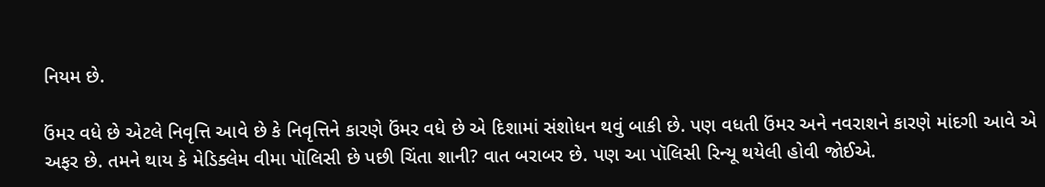નિયમ છે.

ઉંમર વધે છે એટલે નિવૃત્તિ આવે છે કે નિવૃત્તિને કારણે ઉંમર વધે છે એ દિશામાં સંશોધન થવું બાકી છે. પણ વધતી ઉંમર અને નવરાશને કારણે માંદગી આવે એ અફર છે. તમને થાય કે મેડિક્લેમ વીમા પૉલિસી છે પછી ચિંતા શાની? વાત બરાબર છે. પણ આ પૉલિસી રિન્યૂ થયેલી હોવી જોઈએ.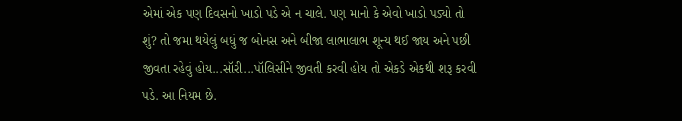એમાં એક પણ દિવસનો ખાડો પડે એ ન ચાલે. પણ માનો કે એવો ખાડો પડ્યો તો શું? તો જમા થયેલું બધું જ બોનસ અને બીજા લાભાલાભ શૂન્ય થઈ જાય અને પછી જીવતા રહેવું હોય...સૉરી...પૉલિસીને જીવતી કરવી હોય તો એકડે એકથી શરૂ કરવી પડે. આ નિયમ છે.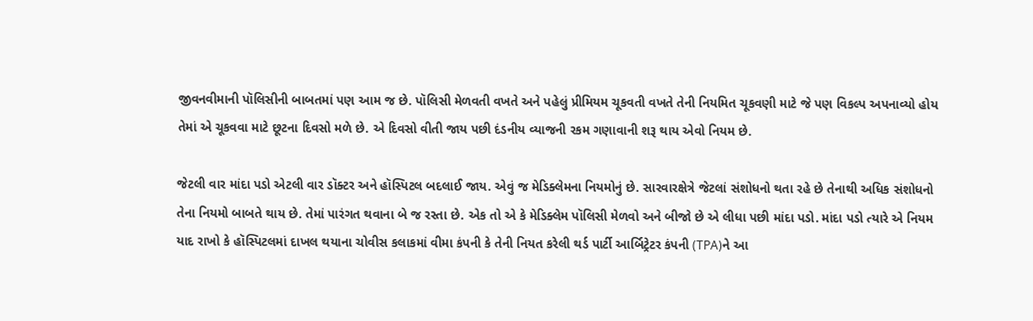જીવનવીમાની પૉલિસીની બાબતમાં પણ આમ જ છે. પૉલિસી મેળવતી વખતે અને પહેલું પ્રીમિયમ ચૂકવતી વખતે તેની નિયમિત ચૂકવણી માટે જે પણ વિકલ્પ અપનાવ્યો હોય તેમાં એ ચૂકવવા માટે છૂટના દિવસો મળે છે. એ દિવસો વીતી જાય પછી દંડનીય વ્યાજની રકમ ગણાવાની શરૂ થાય એવો નિયમ છે.

જેટલી વાર માંદા પડો એટલી વાર ડૉક્ટર અને હૉસ્પિટલ બદલાઈ જાય. એવું જ મેડિક્લેમના નિયમોનું છે. સારવારક્ષેત્રે જેટલાં સંશોધનો થતા રહે છે તેનાથી અધિક સંશોધનો તેના નિયમો બાબતે થાય છે. તેમાં પારંગત થવાના બે જ રસ્તા છે. એક તો એ કે મેડિક્લેમ પૉલિસી મેળવો અને બીજો છે એ લીધા પછી માંદા પડો. માંદા પડો ત્યારે એ નિયમ યાદ રાખો કે હૉસ્પિટલમાં દાખલ થયાના ચોવીસ કલાકમાં વીમા કંપની કે તેની નિયત કરેલી થર્ડ પાર્ટી આર્બિટ્રેટર કંપની (TPA)ને આ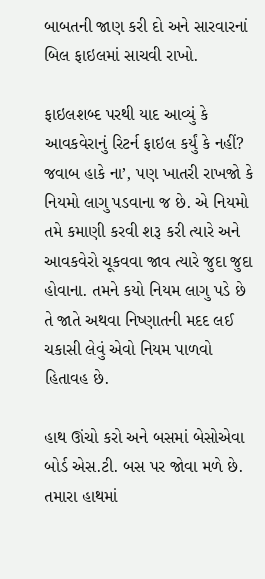બાબતની જાણ કરી દો અને સારવારનાં બિલ ફાઇલમાં સાચવી રાખો.

ફાઇલશબ્દ પરથી યાદ આવ્યું કે આવકવેરાનું રિટર્ન ફાઇલ કર્યું કે નહીં? જવાબ હાકે ના’, પણ ખાતરી રાખજો કે નિયમો લાગુ પડવાના જ છે. એ નિયમો તમે કમાણી કરવી શરૂ કરી ત્યારે અને આવકવેરો ચૂકવવા જાવ ત્યારે જુદા જુદા હોવાના. તમને કયો નિયમ લાગુ પડે છે તે જાતે અથવા નિષ્ણાતની મદદ લઈ ચકાસી લેવું એવો નિયમ પાળવો હિતાવહ છે.

હાથ ઊંચો કરો અને બસમાં બેસોએવા બોર્ડ એસ.ટી. બસ પર જોવા મળે છે. તમારા હાથમાં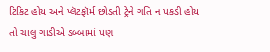ટિકિટ હોય અને પ્લૅટફૉર્મ છોડતી ટ્રેને ગતિ ન પકડી હોય તો ચાલુ ગાડીએ ડબ્બામાં પણ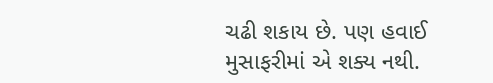ચઢી શકાય છે. પણ હવાઈ મુસાફરીમાં એ શક્ય નથી.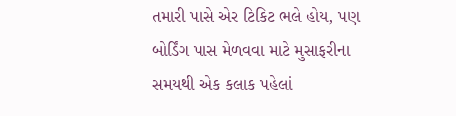તમારી પાસે એર ટિકિટ ભલે હોય, પણ બોર્ડિંગ પાસ મેળવવા માટે મુસાફરીના સમયથી એક કલાક પહેલાં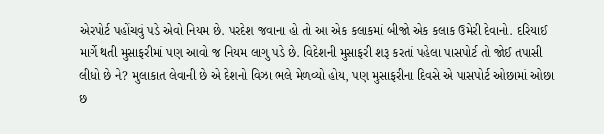એરપોર્ટ પહોંચવું પડે એવો નિયમ છે. પરદેશ જવાના હો તો આ એક કલાકમાં બીજો એક કલાક ઉમેરી દેવાનો. દરિયાઈ માર્ગે થતી મુસાફરીમાં પણ આવો જ નિયમ લાગુ પડે છે. વિદેશની મુસાફરી શરૂ કરતાં પહેલા પાસપોર્ટ તો જોઈ તપાસી લીધો છે ને? મુલાકાત લેવાની છે એ દેશનો વિઝા ભલે મેળવ્યો હોય, પણ મુસાફરીના દિવસે એ પાસપોર્ટ ઓછામાં ઓછા છ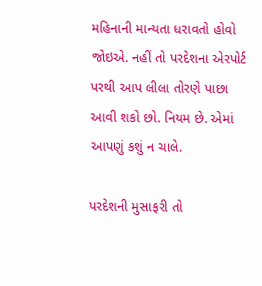મહિનાની માન્યતા ધરાવતો હોવો જોઇએ. નહીં તો પરદેશના એરપોર્ટ પરથી આપ લીલા તોરણે પાછા આવી શકો છો. નિયમ છે. એમાં આપણું કશું ન ચાલે.

પરદેશની મુસાફરી તો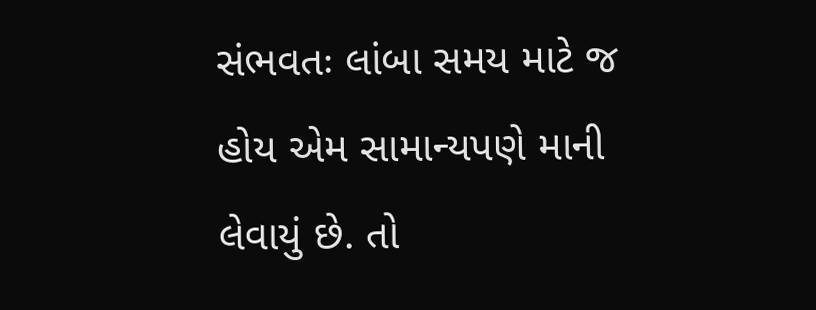સંભવતઃ લાંબા સમય માટે જ હોય એમ સામાન્યપણે માની લેવાયું છે. તો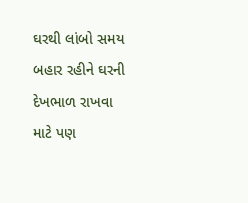ઘરથી લાંબો સમય બહાર રહીને ઘરની દેખભાળ રાખવા માટે પણ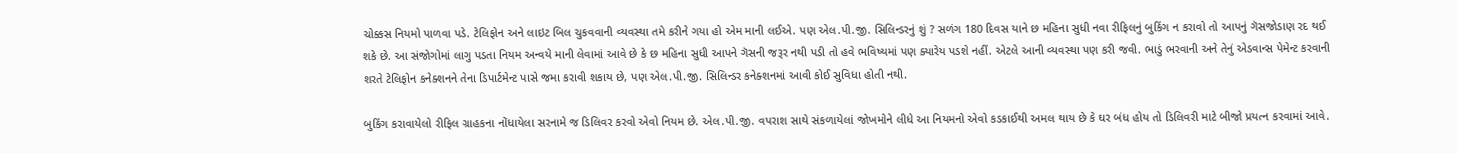ચોક્કસ નિયમો પાળવા પડે. ટેલિફોન અને લાઇટ બિલ ચુકવવાની વ્યવસ્થા તમે કરીને ગયા હો એમ માની લઈએ. પણ એલ.પી.જી. સિલિન્ડરનું શું ? સળંગ 180 દિવસ યાને છ મહિના સુધી નવા રીફિલનું બુકિંગ ન કરાવો તો આપનું ગૅસજોડાણ રદ થઈ શકે છે. આ સંજોગોમાં લાગુ પડતા નિયમ અન્વયે માની લેવામાં આવે છે કે છ મહિના સુધી આપને ગૅસની જરૂર નથી પડી તો હવે ભવિષ્યમાં પણ ક્યારેય પડશે નહીં. એટલે આની વ્યવસ્થા પણ કરી જવી. ભાડું ભરવાની અને તેનું એડવાન્સ પેમેન્ટ કરવાની શરતે ટેલિફોન કનેક્શનને તેના ડિપાર્ટમેન્ટ પાસે જમા કરાવી શકાય છે, પણ એલ.પી.જી. સિલિન્ડર કનેક્શનમાં આવી કોઈ સુવિધા હોતી નથી.

બુકિંગ કરાવાયેલો રીફિલ ગ્રાહકના નોંધાયેલા સરનામે જ ડિલિવર કરવો એવો નિયમ છે. એલ.પી.જી. વપરાશ સાથે સંકળાયેલાં જોખમોને લીધે આ નિયમનો એવો કડકાઈથી અમલ થાય છે કે ઘર બંધ હોય તો ડિલિવરી માટે બીજો પ્રયત્ન કરવામાં આવે.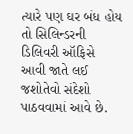ત્યારે પણ ઘર બંધ હોય તો સિલિન્ડરની ડિલિવરી ઑફિસે આવી જાતે લઈ જશોતેવો સંદેશો પાઠવવામાં આવે છે.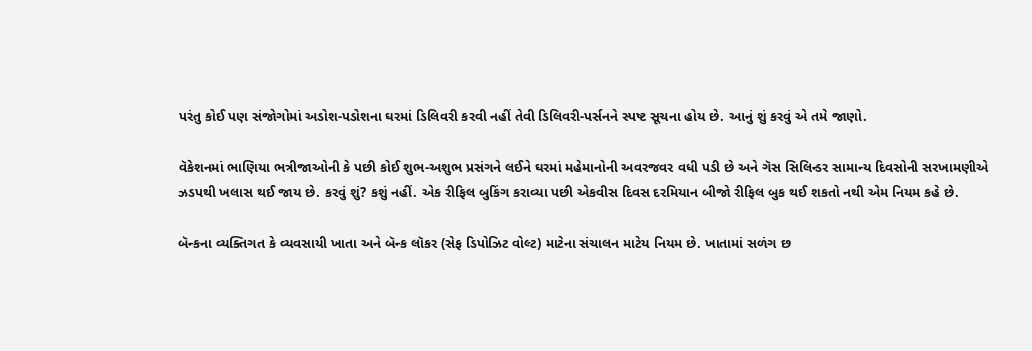પરંતુ કોઈ પણ સંજોગોમાં અડોશ-પડોશના ઘરમાં ડિલિવરી કરવી નહીં તેવી ડિલિવરી-પર્સનને સ્પષ્ટ સૂચના હોય છે. આનું શું કરવું એ તમે જાણો.

વૅકેશનમાં ભાણિયા ભત્રીજાઓની કે પછી કોઈ શુભ-અશુભ પ્રસંગને લઈને ઘરમાં મહેમાનોની અવરજવર વધી પડી છે અને ગૅસ સિલિન્ડર સામાન્ય દિવસોની સરખામણીએ ઝડપથી ખલાસ થઈ જાય છે. કરવું શું? કશું નહીં. એક રીફિલ બુકિંગ કરાવ્યા પછી એકવીસ દિવસ દરમિયાન બીજો રીફિલ બુક થઈ શકતો નથી એમ નિયમ કહે છે.

બૅન્કના વ્યક્તિગત કે વ્યવસાયી ખાતા અને બૅન્ક લૉકર (સેફ ડિપોઝિટ વોલ્ટ) માટેના સંચાલન માટેય નિયમ છે. ખાતામાં સળંગ છ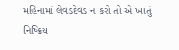મહિનામાં લેવડદેવડ ન કરો તો એ ખાતું નિષ્ક્રિય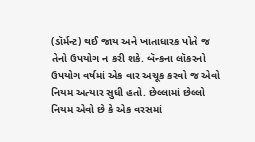(ડૉર્મન્ટ) થઈ જાય અને ખાતાધારક પોતે જ તેનો ઉપયોગ ન કરી શકે. બૅન્‍કના લૉકરનો ઉપયોગ વર્ષમાં એક વાર અચૂક કરવો જ એવો નિયમ અત્યાર સુધી હતો. છેલ્લામાં છેલ્લો નિયમ એવો છે કે એક વરસમાં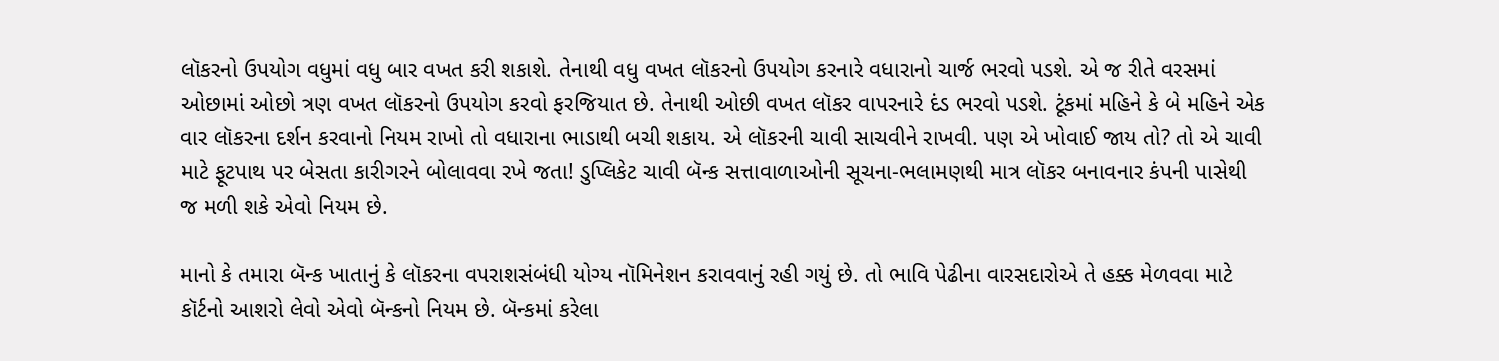લૉકરનો ઉપયોગ વધુમાં વધુ બાર વખત કરી શકાશે. તેનાથી વધુ વખત લૉકરનો ઉપયોગ કરનારે વધારાનો ચાર્જ ભરવો પડશે. એ જ રીતે વરસમાં ઓછામાં ઓછો ત્રણ વખત લૉકરનો ઉપયોગ કરવો ફરજિયાત છે. તેનાથી ઓછી વખત લૉકર વાપરનારે દંડ ભરવો પડશે. ટૂંકમાં મહિને કે બે મહિને એક વાર લૉકરના દર્શન કરવાનો નિયમ રાખો તો વધારાના ભાડાથી બચી શકાય. એ લૉકરની ચાવી સાચવીને રાખવી. પણ એ ખોવાઈ જાય તો? તો એ ચાવી માટે ફૂટપાથ પર બેસતા કારીગરને બોલાવવા રખે જતા! ડુપ્લિકેટ ચાવી બૅન્ક સત્તાવાળાઓની સૂચના-ભલામણથી માત્ર લૉકર બનાવનાર કંપની પાસેથી જ મળી શકે એવો નિયમ છે.

માનો કે તમારા બૅન્ક ખાતાનું કે લૉકરના વપરાશસંબંધી યોગ્ય નૉમિનેશન કરાવવાનું રહી ગયું છે. તો ભાવિ પેઢીના વારસદારોએ તે હક્ક મેળવવા માટે કૉર્ટનો આશરો લેવો એવો બૅન્કનો નિયમ છે. બૅન્કમાં કરેલા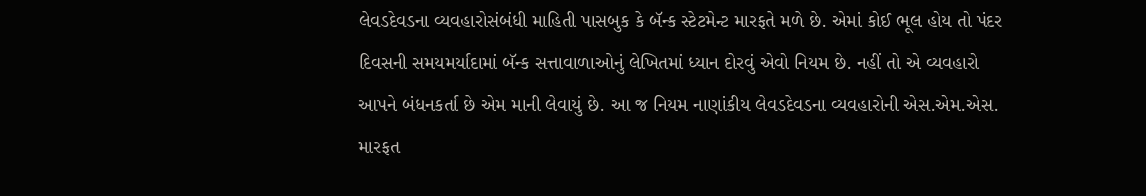લેવડદેવડના વ્યવહારોસંબંધી માહિતી પાસબુક કે બૅન્ક સ્ટેટમેન્ટ મારફતે મળે છે. એમાં કોઈ ભૂલ હોય તો પંદર દિવસની સમયમર્યાદામાં બૅન્ક સત્તાવાળાઓનું લેખિતમાં ધ્યાન દોરવું એવો નિયમ છે. નહીં તો એ વ્યવહારો આપને બંધનકર્તા છે એમ માની લેવાયું છે. આ જ નિયમ નાણાંકીય લેવડદેવડના વ્યવહારોની એસ.એમ.એસ. મારફત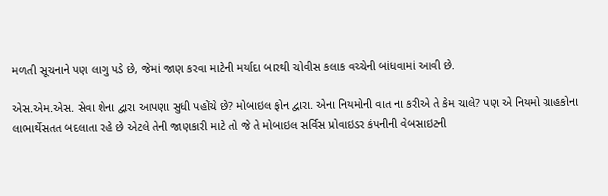મળતી સૂચનાને પણ લાગુ પડે છે, જેમાં જાણ કરવા માટેની મર્યાદા બારથી ચોવીસ કલાક વચ્ચેની બાંધવામાં આવી છે.

એસ.એમ.એસ. સેવા શેના દ્વારા આપણા સુધી પહોંચે છે? મોબાઇલ ફોન દ્વારા. એના નિયમોની વાત ના કરીએ તે કેમ ચાલે? પણ એ નિયમો ગ્રાહકોના લાભાર્થેસતત બદલાતા રહે છે એટલે તેની જાણકારી માટે તો જે તે મોબાઇલ સર્વિસ પ્રોવાઇડર કંપનીની વેબસાઇટની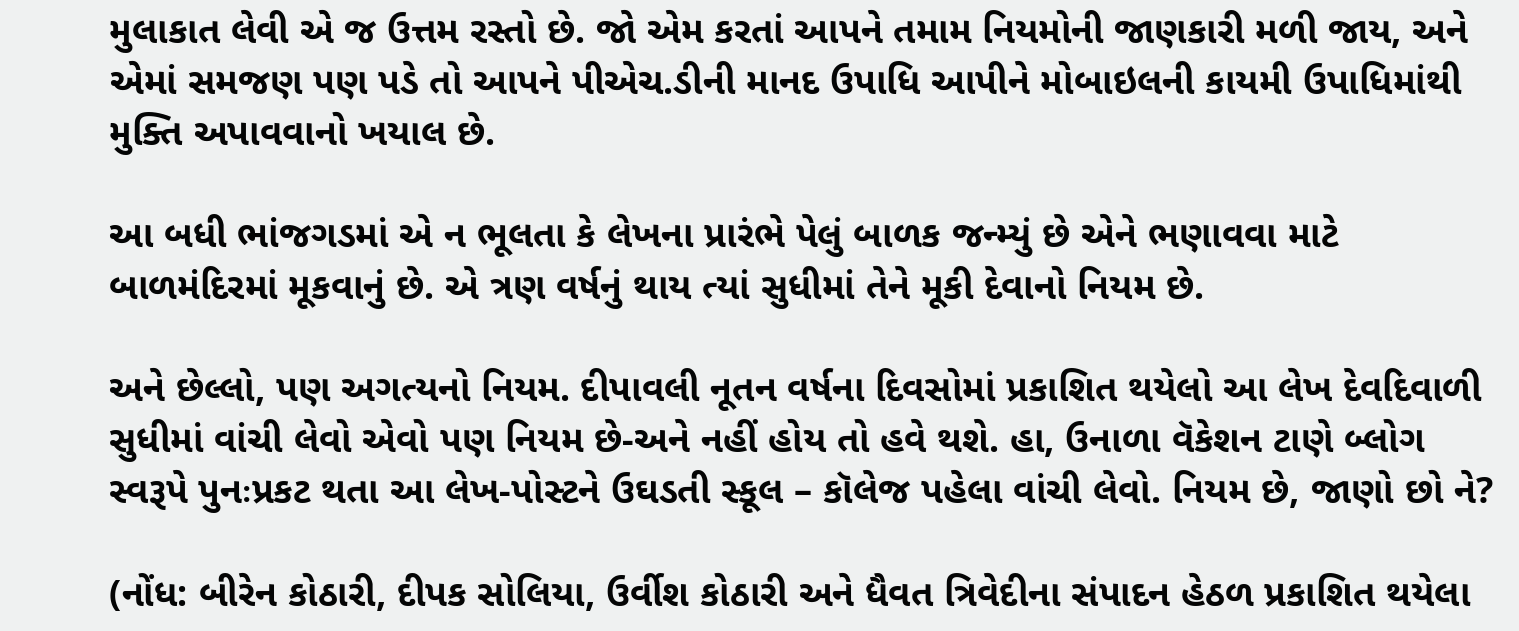મુલાકાત લેવી એ જ ઉત્તમ રસ્તો છે. જો એમ કરતાં આપને તમામ નિયમોની જાણકારી મળી જાય, અને એમાં સમજણ પણ પડે તો આપને પીએચ.ડીની માનદ ઉપાધિ આપીને મોબાઇલની કાયમી ઉપાધિમાંથી મુક્તિ અપાવવાનો ખયાલ છે.

આ બધી ભાંજગડમાં એ ન ભૂલતા કે લેખના પ્રારંભે પેલું બાળક જન્મ્યું છે એને ભણાવવા માટે બાળમંદિરમાં મૂકવાનું છે. એ ત્રણ વર્ષનું થાય ત્યાં સુધીમાં તેને મૂકી દેવાનો નિયમ છે.

અને છેલ્લો, પણ અગત્યનો નિયમ. દીપાવલી નૂતન વર્ષના દિવસોમાં પ્રકાશિત થયેલો આ લેખ દેવદિવાળી સુધીમાં વાંચી લેવો એવો પણ નિયમ છે-અને નહીં હોય તો હવે થશે. હા, ઉનાળા વૅકેશન ટાણે બ્લોગ સ્વરૂપે પુનઃપ્રકટ થતા આ લેખ-પોસ્ટને ઉઘડતી સ્કૂલ – કૉલેજ પહેલા વાંચી લેવો. નિયમ છે, જાણો છો ને?

(નોંધ: બીરેન કોઠારી, દીપક સોલિયા, ઉર્વીશ કોઠારી અને ધૈવત ત્રિવેદીના સંપાદન હેઠળ પ્રકાશિત થયેલા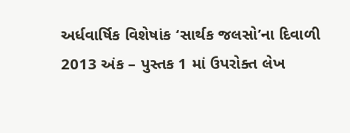અર્ધવાર્ષિક વિશેષાંક ‘સાર્થક જલસો’ના દિવાળી 2013 અંક – પુસ્તક 1 માં ઉપરોક્ત લેખ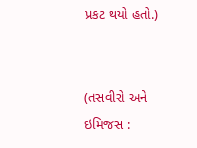પ્રકટ થયો હતો.)


(તસવીરો અને ઇમિજસ :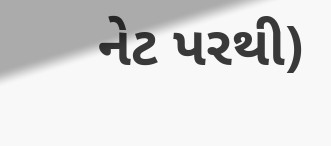નેટ પરથી)